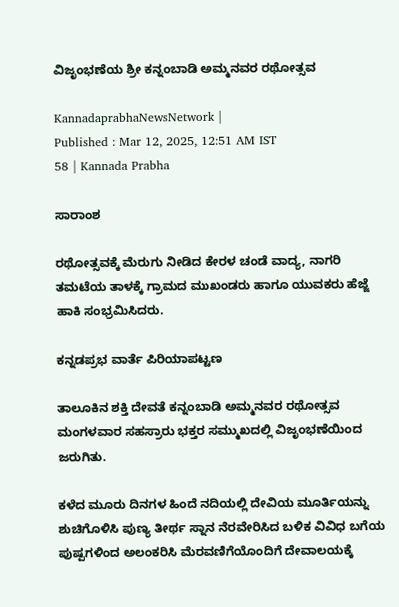ವಿಜೃಂಭಣೆಯ ಶ್ರೀ ಕನ್ನಂಬಾಡಿ ಅಮ್ಮನವರ ರಥೋತ್ಸವ

KannadaprabhaNewsNetwork |
Published : Mar 12, 2025, 12:51 AM IST
58 | Kannada Prabha

ಸಾರಾಂಶ

ರಥೋತ್ಸವಕ್ಕೆ ಮೆರುಗು ನೀಡಿದ ಕೇರಳ ಚಂಡೆ ವಾದ್ಯ, ನಾಗರಿ ತಮಟೆಯ ತಾಳಕ್ಕೆ ಗ್ರಾಮದ ಮುಖಂಡರು ಹಾಗೂ ಯುವಕರು ಹೆಜ್ಜೆ ಹಾಕಿ ಸಂಭ್ರಮಿಸಿದರು.

ಕನ್ನಡಪ್ರಭ ವಾರ್ತೆ ಪಿರಿಯಾಪಟ್ಟಣ

ತಾಲೂಕಿನ ಶಕ್ತಿ ದೇವತೆ ಕನ್ನಂಬಾಡಿ ಅಮ್ಮನವರ ರಥೋತ್ಸವ ಮಂಗಳವಾರ ಸಹಸ್ರಾರು ಭಕ್ತರ ಸಮ್ಮುಖದಲ್ಲಿ ವಿಜೃಂಭಣೆಯಿಂದ ಜರುಗಿತು.

ಕಳೆದ ಮೂರು ದಿನಗಳ ಹಿಂದೆ ನದಿಯಲ್ಲಿ ದೇವಿಯ ಮೂರ್ತಿಯನ್ನು ಶುಚಿಗೊಳಿಸಿ ಪುಣ್ಯ ತೀರ್ಥ ಸ್ನಾನ ನೆರವೇರಿಸಿದ ಬಳಿಕ ವಿವಿಧ ಬಗೆಯ ಪುಷ್ಪಗಳಿಂದ ಅಲಂಕರಿಸಿ ಮೆರವಣಿಗೆಯೊಂದಿಗೆ ದೇವಾಲಯಕ್ಕೆ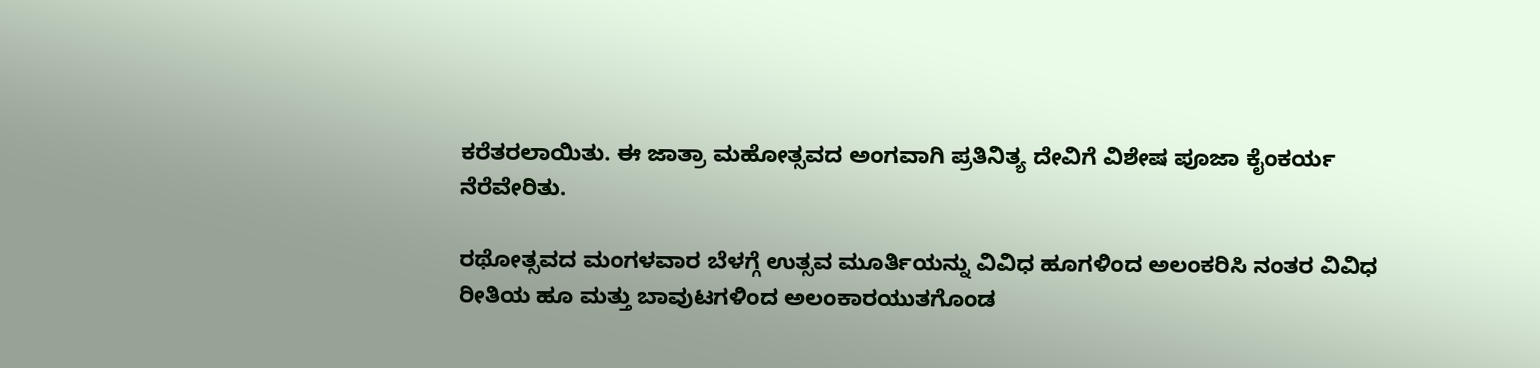ಕರೆತರಲಾಯಿತು. ಈ ಜಾತ್ರಾ ಮಹೋತ್ಸವದ ಅಂಗವಾಗಿ ಪ್ರತಿನಿತ್ಯ ದೇವಿಗೆ ವಿಶೇಷ ಪೂಜಾ ಕೈಂಕರ್ಯ ನೆರೆವೇರಿತು.

ರಥೋತ್ಸವದ ಮಂಗಳವಾರ ಬೆಳಗ್ಗೆ ಉತ್ಸವ ಮೂರ್ತಿಯನ್ನು ವಿವಿಧ ಹೂಗಳಿಂದ ಅಲಂಕರಿಸಿ ನಂತರ ವಿವಿಧ ರೀತಿಯ ಹೂ ಮತ್ತು ಬಾವುಟಗಳಿಂದ ಅಲಂಕಾರಯುತಗೊಂಡ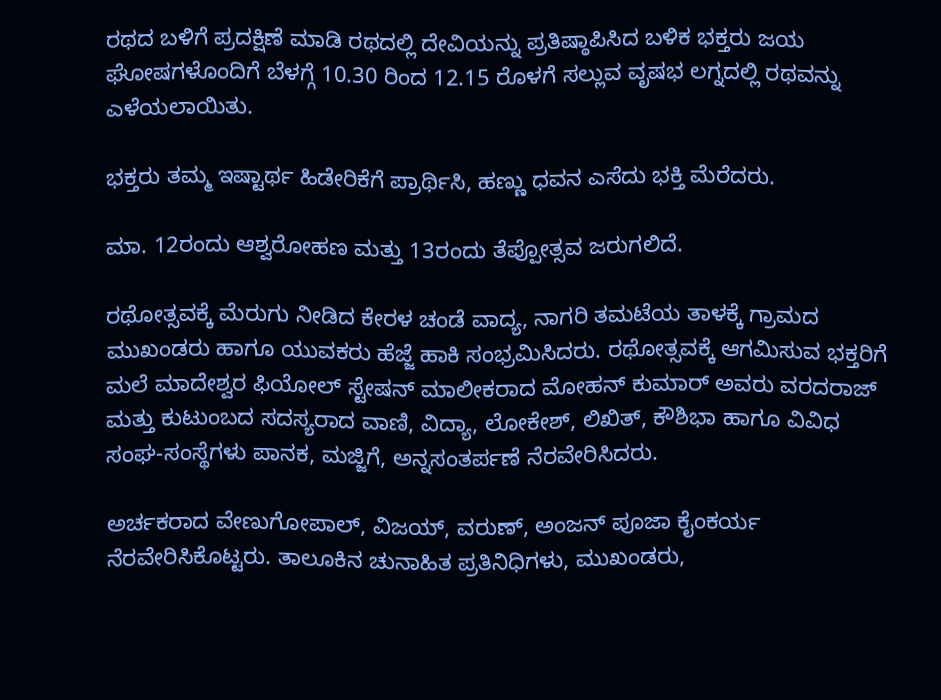ರಥದ ಬಳಿಗೆ ಪ್ರದಕ್ಷಿಣೆ ಮಾಡಿ ರಥದಲ್ಲಿ ದೇವಿಯನ್ನು ಪ್ರತಿಷ್ಠಾಪಿಸಿದ ಬಳಿಕ ಭಕ್ತರು ಜಯ ಘೋಷಗಳೊಂದಿಗೆ ಬೆಳಗ್ಗೆ 10.30 ರಿಂದ 12.15 ರೊಳಗೆ ಸಲ್ಲುವ ವೃಷಭ ಲಗ್ನದಲ್ಲಿ ರಥವನ್ನು ಎಳೆಯಲಾಯಿತು.

ಭಕ್ತರು ತಮ್ಮ ಇಷ್ಟಾರ್ಥ ಹಿಡೇರಿಕೆಗೆ ಪ್ರಾರ್ಥಿಸಿ, ಹಣ್ಣು ಧವನ ಎಸೆದು ಭಕ್ತಿ ಮೆರೆದರು.

ಮಾ. 12ರಂದು ಆಶ್ವರೋಹಣ ಮತ್ತು 13ರಂದು ತೆಪ್ಪೋತ್ಸವ ಜರುಗಲಿದೆ.

ರಥೋತ್ಸವಕ್ಕೆ ಮೆರುಗು ನೀಡಿದ ಕೇರಳ ಚಂಡೆ ವಾದ್ಯ, ನಾಗರಿ ತಮಟೆಯ ತಾಳಕ್ಕೆ ಗ್ರಾಮದ ಮುಖಂಡರು ಹಾಗೂ ಯುವಕರು ಹೆಜ್ಜೆ ಹಾಕಿ ಸಂಭ್ರಮಿಸಿದರು. ರಥೋತ್ಸವಕ್ಕೆ ಆಗಮಿಸುವ ಭಕ್ತರಿಗೆ ಮಲೆ ಮಾದೇಶ್ವರ ಫಿಯೋಲ್ ಸ್ಟೇಷನ್ ಮಾಲೀಕರಾದ ಮೋಹನ್ ಕುಮಾರ್ ಅವರು ವರದರಾಜ್ ಮತ್ತು ಕುಟುಂಬದ ಸದಸ್ಯರಾದ ವಾಣಿ, ವಿದ್ಯಾ, ಲೋಕೇಶ್, ಲಿಖಿತ್, ಕೌಶಿಭಾ ಹಾಗೂ ವಿವಿಧ ಸಂಘ-ಸಂಸ್ಥೆಗಳು ಪಾನಕ, ಮಜ್ಜಿಗೆ, ಅನ್ನಸಂತರ್ಪಣೆ ನೆರವೇರಿಸಿದರು.

ಅರ್ಚಕರಾದ ವೇಣುಗೋಪಾಲ್, ವಿಜಯ್, ವರುಣ್, ಅಂಜನ್ ಪೂಜಾ ಕೈಂಕರ್ಯ ನೆರವೇರಿಸಿಕೊಟ್ಟರು. ತಾಲೂಕಿನ ಚುನಾಹಿತ ಪ್ರತಿನಿಧಿಗಳು, ಮುಖಂಡರು,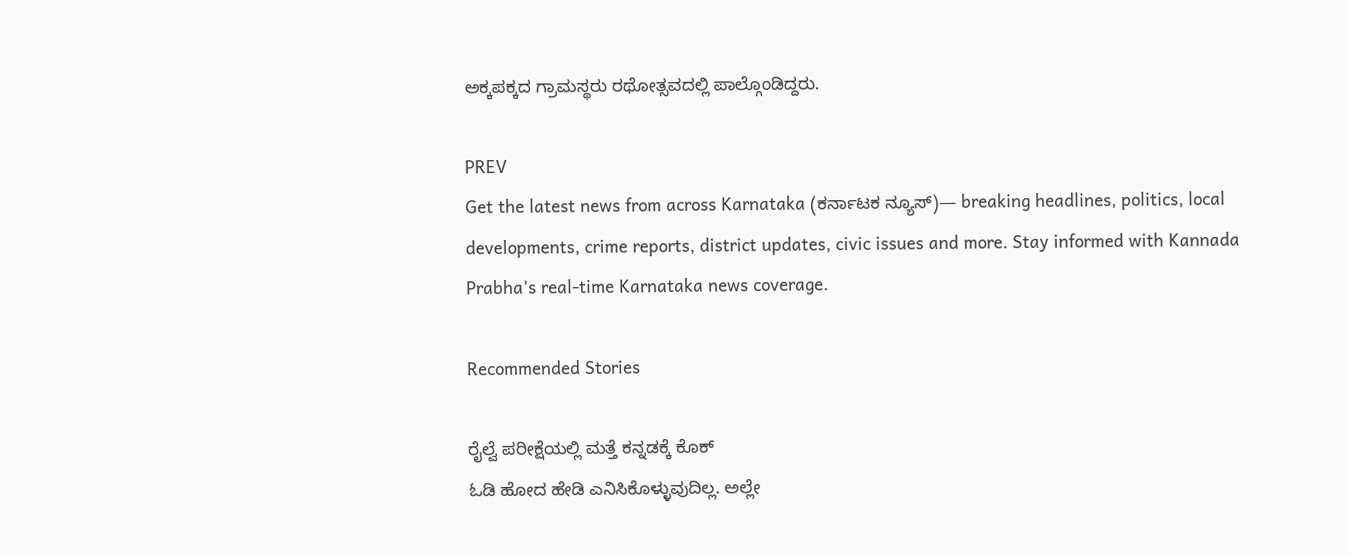ಅಕ್ಕಪಕ್ಕದ ಗ್ರಾಮಸ್ಥರು ರಥೋತ್ಸವದಲ್ಲಿ ಪಾಲ್ಗೊಂಡಿದ್ದರು.

PREV
Get the latest news from across Karnataka (ಕರ್ನಾಟಕ ನ್ಯೂಸ್)— breaking headlines, politics, local developments, crime reports, district updates, civic issues and more. Stay informed with Kannada Prabha’s real‑time Karnataka news coverage.

Recommended Stories

ರೈಲ್ವೆ ಪರೀಕ್ಷೆಯಲ್ಲಿ ಮತ್ತೆ ಕನ್ನಡಕ್ಕೆ ಕೊಕ್
ಓಡಿ ಹೋದ ಹೇಡಿ ಎನಿಸಿಕೊಳ್ಳುವುದಿಲ್ಲ. ಅಲ್ಲೇ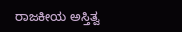ರಾಜಕೀಯ ಅಸ್ತಿತ್ವ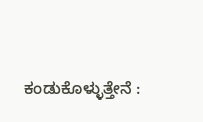ಕಂಡುಕೊಳ್ಳುತ್ತೇನೆ :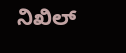ನಿಖಿಲ್‌